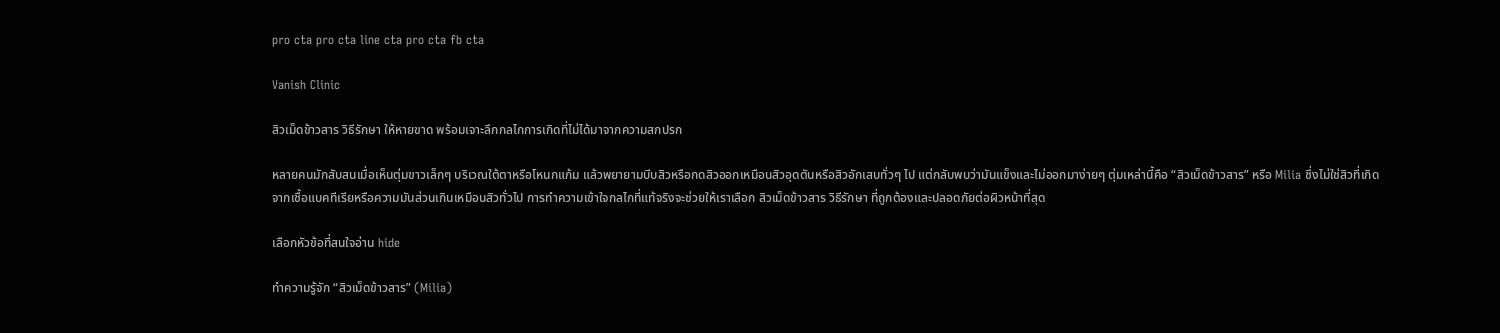pro cta pro cta line cta pro cta fb cta

Vanish Clinic

สิวเม็ดข้าวสาร วิธีรักษา ให้หายขาด พร้อมเจาะลึกกลไกการเกิดที่ไม่ได้มาจากความสกปรก

หลายคนมักสับสนเมื่อเห็นตุ่มขาวเล็กๆ บริเวณใต้ตาหรือโหนกแก้ม แล้วพยายามบีบสิวหรือกดสิวออกเหมือนสิวอุดตันหรือสิวอักเสบทั่วๆ ไป แต่กลับพบว่ามันแข็งและไม่ออกมาง่ายๆ ตุ่มเหล่านี้คือ “สิวเม็ดข้าวสาร” หรือ Milia ซึ่งไม่ใช่สิวที่เกิดจากเชื้อแบคทีเรียหรือความมันส่วนเกินเหมือนสิวทั่วไป การทำความเข้าใจกลไกที่แท้จริงจะช่วยให้เราเลือก สิวเม็ดข้าวสาร วิธีรักษา ที่ถูกต้องและปลอดภัยต่อผิวหน้าที่สุด

เลือกหัวข้อที่สนใจอ่าน hide

ทำความรู้จัก “สิวเม็ดข้าวสาร” (Milia)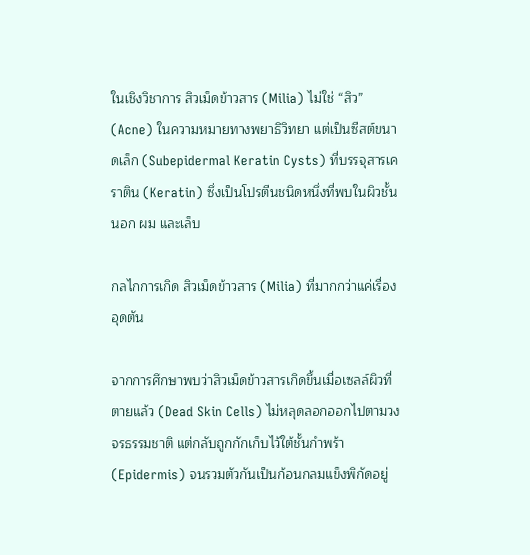ในเชิงวิชาการ สิวเม็ดข้าวสาร (Milia) ไม่ใช่ “สิว” (Acne) ในความหมายทางพยาธิวิทยา แต่เป็นซีสต์ขนาดเล็ก (Subepidermal Keratin Cysts) ที่บรรจุสารเคราติน (Keratin) ซึ่งเป็นโปรตีนชนิดหนึ่งที่พบในผิวชั้นนอก ผม และเล็บ

กลไกการเกิด สิวเม็ดข้าวสาร (Milia) ที่มากกว่าแค่เรื่องอุดตัน

จากการศึกษาพบว่าสิวเม็ดข้าวสารเกิดขึ้นเมื่อเซลล์ผิวที่ตายแล้ว (Dead Skin Cells) ไม่หลุดลอกออกไปตามวงจรธรรมชาติ แต่กลับถูกกักเก็บไว้ใต้ชั้นกำพร้า (Epidermis) จนรวมตัวกันเป็นก้อนกลมแข็งพิกัดอยู่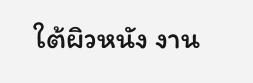ใต้ผิวหนัง งาน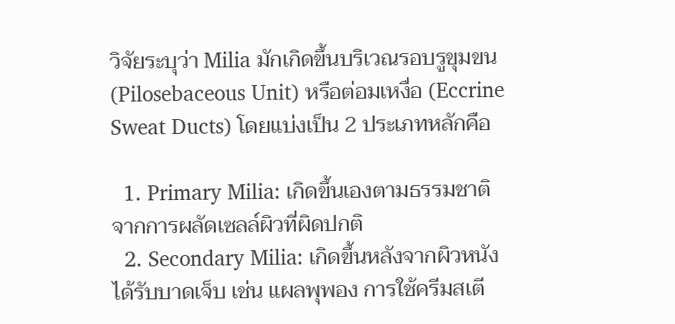วิจัยระบุว่า Milia มักเกิดขึ้นบริเวณรอบรูขุมขน (Pilosebaceous Unit) หรือต่อมเหงื่อ (Eccrine Sweat Ducts) โดยแบ่งเป็น 2 ประเภทหลักคือ

  1. Primary Milia: เกิดขึ้นเองตามธรรมชาติจากการผลัดเซลล์ผิวที่ผิดปกติ
  2. Secondary Milia: เกิดขึ้นหลังจากผิวหนังได้รับบาดเจ็บ เช่น แผลพุพอง การใช้ครีมสเตี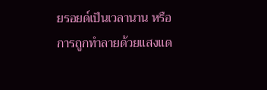ยรอยด์เป็นเวลานาน หรือการถูกทำลายด้วยแสงแด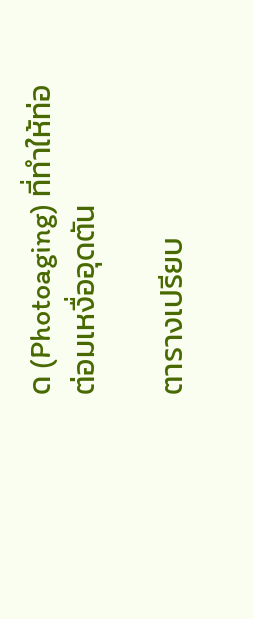ด (Photoaging) ที่ทำให้ท่อต่อมเหงื่ออุดตัน

ตารางเปรียบ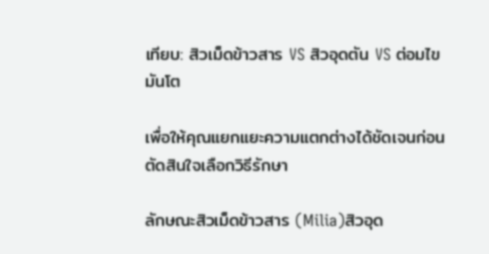เทียบ: สิวเม็ดข้าวสาร VS สิวอุดตัน VS ต่อมไขมันโต

เพื่อให้คุณแยกแยะความแตกต่างได้ชัดเจนก่อนตัดสินใจเลือกวิธีรักษา

ลักษณะสิวเม็ดข้าวสาร (Milia)สิวอุด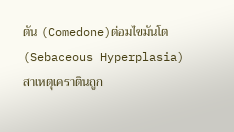ตัน (Comedone)ต่อมไขมันโต (Sebaceous Hyperplasia)
สาเหตุเคราตินถูก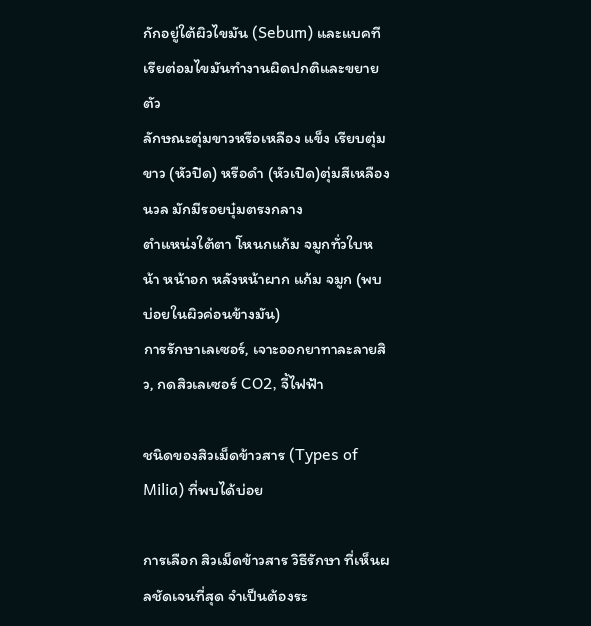กักอยู่ใต้ผิวไขมัน (Sebum) และแบคทีเรียต่อมไขมันทำงานผิดปกติและขยายตัว
ลักษณะตุ่มขาวหรือเหลือง แข็ง เรียบตุ่มขาว (หัวปิด) หรือดำ (หัวเปิด)ตุ่มสีเหลืองนวล มักมีรอยบุ๋มตรงกลาง
ตำแหน่งใต้ตา โหนกแก้ม จมูกทั่วใบหน้า หน้าอก หลังหน้าผาก แก้ม จมูก (พบบ่อยในผิวค่อนข้างมัน)
การรักษาเลเซอร์, เจาะออกยาทาละลายสิว, กดสิวเลเซอร์ CO2, จี้ไฟฟ้า

ชนิดของสิวเม็ดข้าวสาร (Types of Milia) ที่พบได้บ่อย

การเลือก สิวเม็ดข้าวสาร วิธีรักษา ที่เห็นผลชัดเจนที่สุด จำเป็นต้องระ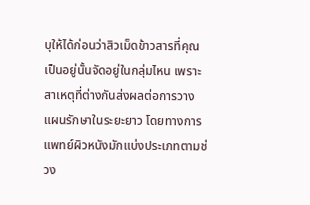บุให้ได้ก่อนว่าสิวเม็ดข้าวสารที่คุณเป็นอยู่นั้นจัดอยู่ในกลุ่มไหน เพราะสาเหตุที่ต่างกันส่งผลต่อการวางแผนรักษาในระยะยาว โดยทางการแพทย์ผิวหนังมักแบ่งประเภทตามช่วง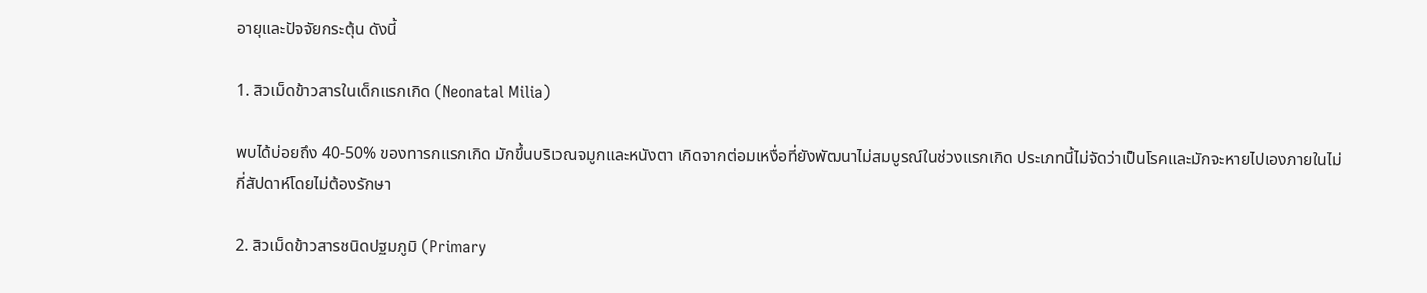อายุและปัจจัยกระตุ้น ดังนี้

1. สิวเม็ดข้าวสารในเด็กแรกเกิด (Neonatal Milia)

พบได้บ่อยถึง 40-50% ของทารกแรกเกิด มักขึ้นบริเวณจมูกและหนังตา เกิดจากต่อมเหงื่อที่ยังพัฒนาไม่สมบูรณ์ในช่วงแรกเกิด ประเภทนี้ไม่จัดว่าเป็นโรคและมักจะหายไปเองภายในไม่กี่สัปดาห์โดยไม่ต้องรักษา

2. สิวเม็ดข้าวสารชนิดปฐมภูมิ (Primary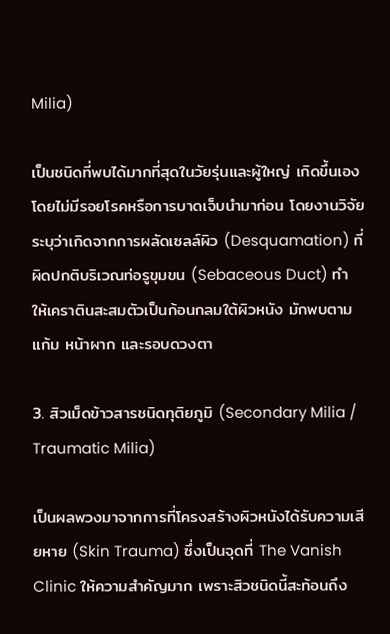Milia)

เป็นชนิดที่พบได้มากที่สุดในวัยรุ่นและผู้ใหญ่ เกิดขึ้นเองโดยไม่มีรอยโรคหรือการบาดเจ็บนำมาก่อน โดยงานวิจัยระบุว่าเกิดจากการผลัดเซลล์ผิว (Desquamation) ที่ผิดปกติบริเวณท่อรูขุมขน (Sebaceous Duct) ทำให้เคราตินสะสมตัวเป็นก้อนกลมใต้ผิวหนัง มักพบตามแก้ม หน้าผาก และรอบดวงตา

3. สิวเม็ดข้าวสารชนิดทุติยภูมิ (Secondary Milia / Traumatic Milia)

เป็นผลพวงมาจากการที่โครงสร้างผิวหนังได้รับความเสียหาย (Skin Trauma) ซึ่งเป็นจุดที่ The Vanish Clinic ให้ความสำคัญมาก เพราะสิวชนิดนี้สะท้อนถึง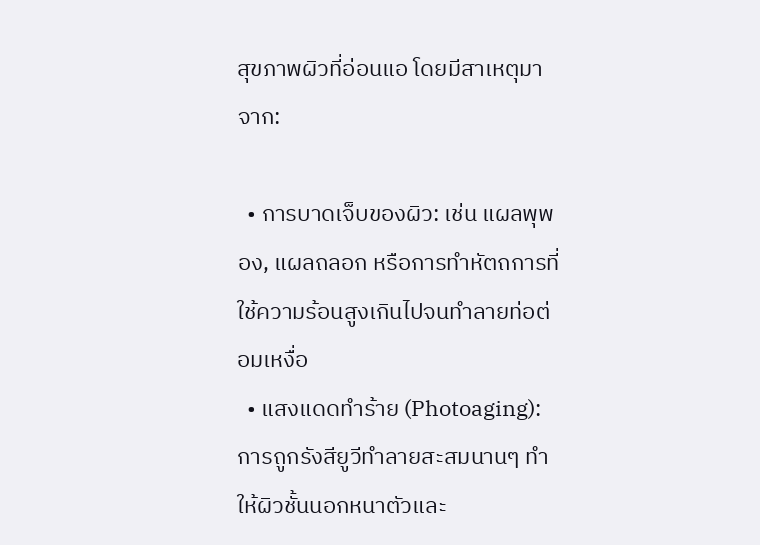สุขภาพผิวที่อ่อนแอ โดยมีสาเหตุมาจาก:

  • การบาดเจ็บของผิว: เช่น แผลพุพอง, แผลถลอก หรือการทำหัตถการที่ใช้ความร้อนสูงเกินไปจนทำลายท่อต่อมเหงื่อ
  • แสงแดดทำร้าย (Photoaging): การถูกรังสียูวีทำลายสะสมนานๆ ทำให้ผิวชั้นนอกหนาตัวและ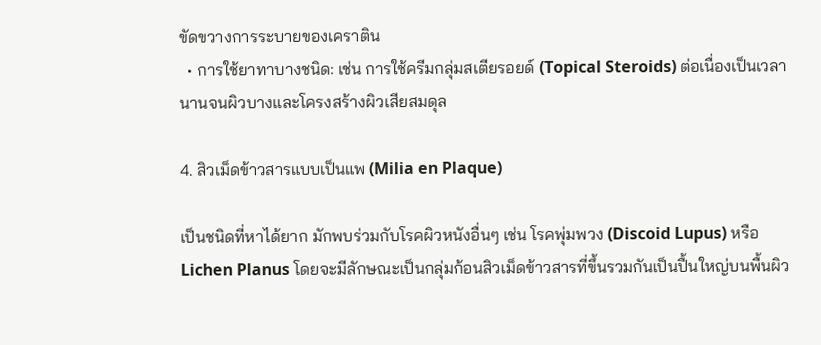ขัดขวางการระบายของเคราติน
  • การใช้ยาทาบางชนิด: เช่น การใช้ครีมกลุ่มสเตียรอยด์ (Topical Steroids) ต่อเนื่องเป็นเวลานานจนผิวบางและโครงสร้างผิวเสียสมดุล

4. สิวเม็ดข้าวสารแบบเป็นแพ (Milia en Plaque)

เป็นชนิดที่หาได้ยาก มักพบร่วมกับโรคผิวหนังอื่นๆ เช่น โรคพุ่มพวง (Discoid Lupus) หรือ Lichen Planus โดยจะมีลักษณะเป็นกลุ่มก้อนสิวเม็ดข้าวสารที่ขึ้นรวมกันเป็นปื้นใหญ่บนพื้นผิว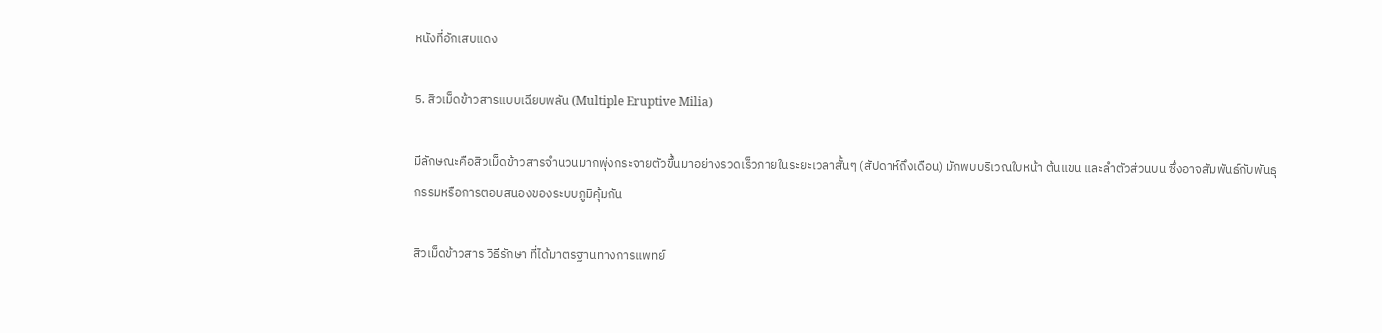หนังที่อักเสบแดง

5. สิวเม็ดข้าวสารแบบเฉียบพลัน (Multiple Eruptive Milia)

มีลักษณะคือสิวเม็ดข้าวสารจำนวนมากพุ่งกระจายตัวขึ้นมาอย่างรวดเร็วภายในระยะเวลาสั้นๆ (สัปดาห์ถึงเดือน) มักพบบริเวณใบหน้า ต้นแขน และลำตัวส่วนบน ซึ่งอาจสัมพันธ์กับพันธุกรรมหรือการตอบสนองของระบบภูมิคุ้มกัน

สิวเม็ดข้าวสาร วิธีรักษา ที่ได้มาตรฐานทางการแพทย์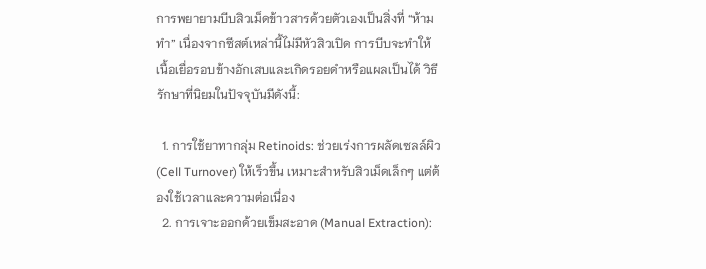การพยายามบีบสิวเม็ดข้าวสารด้วยตัวเองเป็นสิ่งที่ “ห้ามทำ” เนื่องจากซีสต์เหล่านี้ไม่มีหัวสิวเปิด การบีบจะทำให้เนื้อเยื่อรอบข้างอักเสบและเกิดรอยดำหรือแผลเป็นได้ วิธีรักษาที่นิยมในปัจจุบันมีดังนี้:

  1. การใช้ยาทากลุ่ม Retinoids: ช่วยเร่งการผลัดเซลล์ผิว (Cell Turnover) ให้เร็วขึ้น เหมาะสำหรับสิวเม็ดเล็กๆ แต่ต้องใช้เวลาและความต่อเนื่อง
  2. การเจาะออกด้วยเข็มสะอาด (Manual Extraction):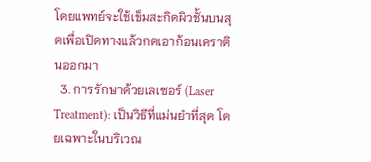โดยแพทย์จะใช้เข็มสะกิดผิวชั้นบนสุดเพื่อเปิดทางแล้วกดเอาก้อนเคราตินออกมา
  3. การรักษาด้วยเลเซอร์ (Laser Treatment): เป็นวิธีที่แม่นยำที่สุด โดยเฉพาะในบริเวณ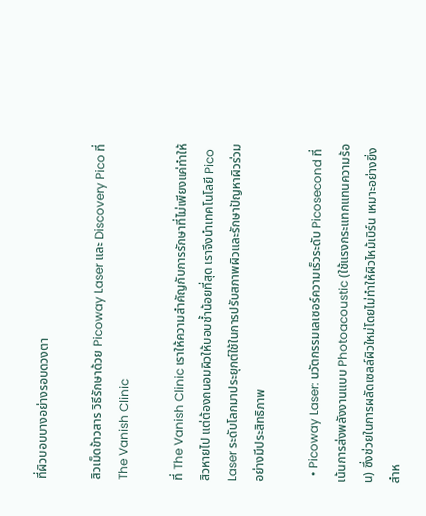ที่ผิวบอบบางอย่างรอบดวงตา

สิวเม็ดข้าวสาร วิธีรักษาด้วย Picoway Laser และ Discovery Pico ที่ The Vanish Clinic

ที่ The Vanish Clinic เราให้ความสำคัญกับการรักษาที่ไม่เพียงแค่ทำให้สิวหายไป แต่ต้องถนอมผิวให้บอบช้ำน้อยที่สุด เราจึงนำเทคโนโลยี Pico Laser ระดับโลกมาประยุกต์ใช้ในการปรับสภาพผิวและรักษาปัญหาผิวร่วมอย่างมีประสิทธิภาพ

  • Picoway Laser: นวัตกรรมเลเซอร์ความเร็วระดับ Picosecond ที่เน้นการส่งพลังงานแบบ Photoacoustic (ใช้แรงกระแทกแทนความร้อน) ซึ่งช่วยในการผลัดเซลล์ผิวใหม่โดยไม่ทำให้ผิวไหม้เบิร์น เหมาะอย่างยิ่งสำห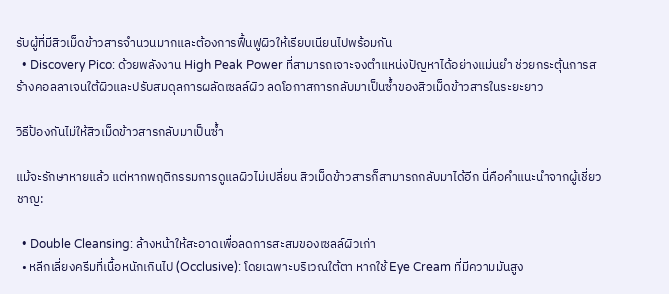รับผู้ที่มีสิวเม็ดข้าวสารจำนวนมากและต้องการฟื้นฟูผิวให้เรียบเนียนไปพร้อมกัน
  • Discovery Pico: ด้วยพลังงาน High Peak Power ที่สามารถเจาะจงตำแหน่งปัญหาได้อย่างแม่นยำ ช่วยกระตุ้นการสร้างคอลลาเจนใต้ผิวและปรับสมดุลการผลัดเซลล์ผิว ลดโอกาสการกลับมาเป็นซ้ำของสิวเม็ดข้าวสารในระยะยาว

วิธีป้องกันไม่ให้สิวเม็ดข้าวสารกลับมาเป็นซ้ำ

แม้จะรักษาหายแล้ว แต่หากพฤติกรรมการดูแลผิวไม่เปลี่ยน สิวเม็ดข้าวสารก็สามารถกลับมาได้อีก นี่คือคำแนะนำจากผู้เชี่ยวชาญ:

  • Double Cleansing: ล้างหน้าให้สะอาดเพื่อลดการสะสมของเซลล์ผิวเก่า
  • หลีกเลี่ยงครีมที่เนื้อหนักเกินไป (Occlusive): โดยเฉพาะบริเวณใต้ตา หากใช้ Eye Cream ที่มีความมันสูง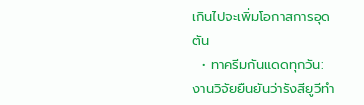เกินไปจะเพิ่มโอกาสการอุดตัน
  • ทาครีมกันแดดทุกวัน: งานวิจัยยืนยันว่ารังสียูวีทำ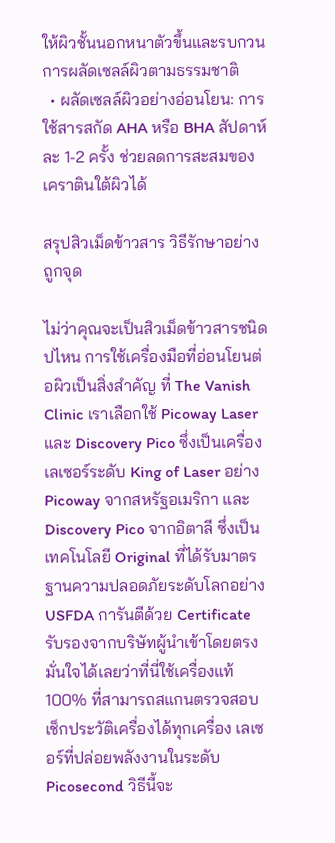ให้ผิวชั้นนอกหนาตัวขึ้นและรบกวนการผลัดเซลล์ผิวตามธรรมชาติ
  • ผลัดเซลล์ผิวอย่างอ่อนโยน: การใช้สารสกัด AHA หรือ BHA สัปดาห์ละ 1-2 ครั้ง ช่วยลดการสะสมของเคราตินใต้ผิวได้

สรุปสิวเม็ดข้าวสาร วิธีรักษาอย่างถูกจุด

ไม่ว่าคุณจะเป็นสิวเม็ดข้าวสารชนิดปไหน การใช้เครื่องมือที่อ่อนโยนต่อผิวเป็นสิ่งสำคัญ ที่ The Vanish Clinic เราเลือกใช้ Picoway Laser และ Discovery Pico ซึ่งเป็นเครื่องเลเซอร์ระดับ King of Laser อย่าง Picoway จากสหรัฐอเมริกา และ Discovery Pico จากอิตาลี ซึ่งเป็นเทคโนโลยี Original ที่ได้รับมาตรฐานความปลอดภัยระดับโลกอย่าง USFDA การันตีด้วย Certificate รับรองจากบริษัทผู้นำเข้าโดยตรง มั่นใจได้เลยว่าที่นี่ใช้เครื่องแท้ 100% ที่สามารถสแกนตรวจสอบเช็กประวัติเครื่องได้ทุกเครื่อง เลเซอร์ที่ปล่อยพลังงานในระดับ Picosecond วิธีนี้จะ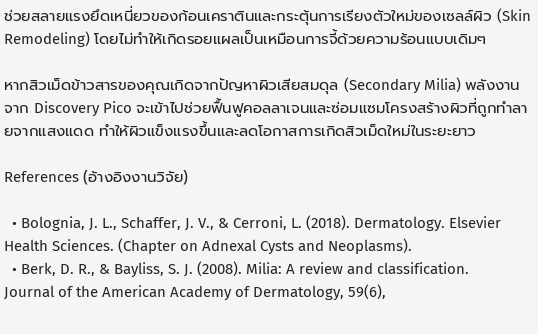ช่วยสลายแรงยึดเหนี่ยวของก้อนเคราตินและกระตุ้นการเรียงตัวใหม่ของเซลล์ผิว (Skin Remodeling) โดยไม่ทำให้เกิดรอยแผลเป็นเหมือนการจี้ด้วยความร้อนแบบเดิมๆ

หากสิวเม็ดข้าวสารของคุณเกิดจากปัญหาผิวเสียสมดุล (Secondary Milia) พลังงานจาก Discovery Pico จะเข้าไปช่วยฟื้นฟูคอลลาเจนและซ่อมแซมโครงสร้างผิวที่ถูกทำลายจากแสงแดด ทำให้ผิวแข็งแรงขึ้นและลดโอกาสการเกิดสิวเม็ดใหม่ในระยะยาว

References (อ้างอิงงานวิจัย)

  • Bolognia, J. L., Schaffer, J. V., & Cerroni, L. (2018). Dermatology. Elsevier Health Sciences. (Chapter on Adnexal Cysts and Neoplasms).
  • Berk, D. R., & Bayliss, S. J. (2008). Milia: A review and classification. Journal of the American Academy of Dermatology, 59(6),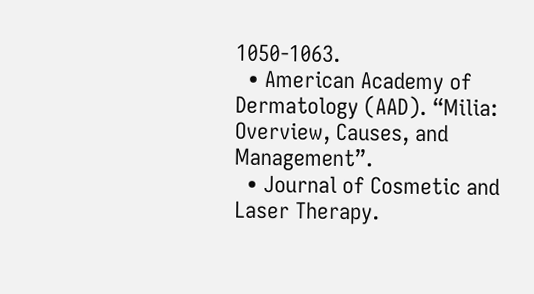1050-1063.
  • American Academy of Dermatology (AAD). “Milia: Overview, Causes, and Management”.
  • Journal of Cosmetic and Laser Therapy.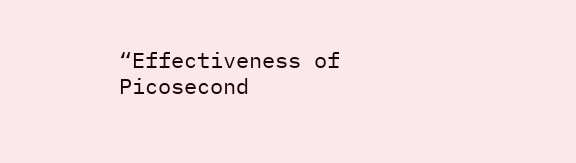“Effectiveness of Picosecond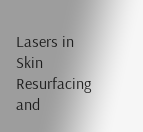Lasers in Skin Resurfacing and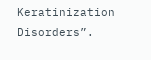Keratinization Disorders”.